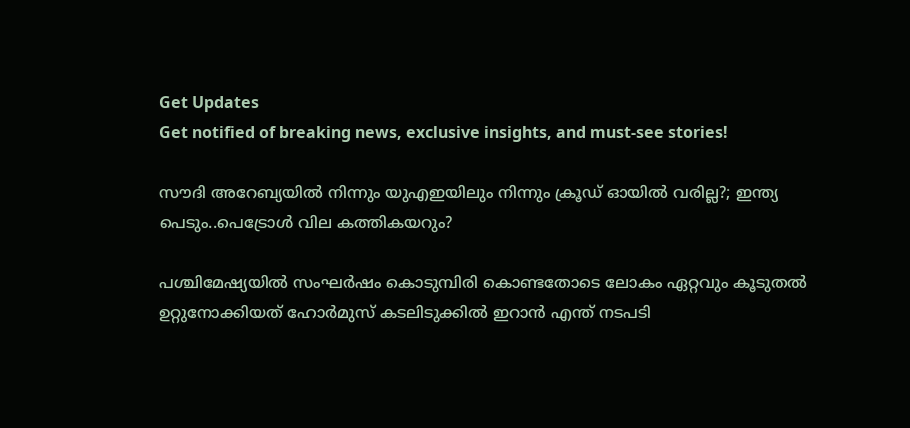Get Updates
Get notified of breaking news, exclusive insights, and must-see stories!

സൗദി അറേബ്യയിൽ നിന്നും യുഎഇയിലും നിന്നും ക്രൂഡ് ഓയിൽ വരില്ല?; ഇന്ത്യ പെടും..പെട്രോൾ വില കത്തികയറും?

പശ്ചിമേഷ്യയിൽ സംഘർഷം കൊടുമ്പിരി കൊണ്ടതോടെ ലോകം ഏറ്റവും കൂടുതൽ ഉറ്റുനോക്കിയത് ഹോർമുസ് കടലിടുക്കിൽ ഇറാൻ എന്ത് നടപടി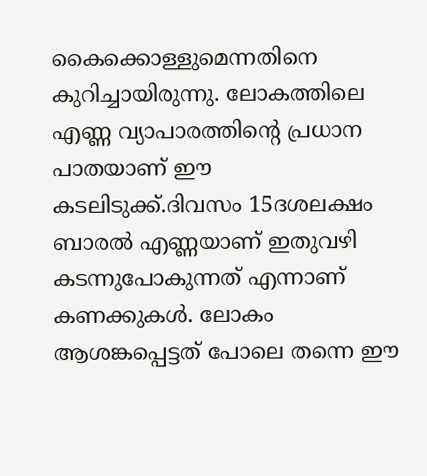കൈക്കൊള്ളുമെന്നതിനെ കുറിച്ചായിരുന്നു. ലോകത്തിലെ എണ്ണ വ്യാപാരത്തിൻ്റെ പ്രധാന പാതയാണ് ഈ കടലിടുക്ക്.ദിവസം 15ദശലക്ഷം ബാരല്‍ എണ്ണയാണ് ഇതുവഴി കടന്നുപോകുന്നത് എന്നാണ് കണക്കുകൾ. ലോകം ആശങ്കപ്പെട്ടത് പോലെ തന്നെ ഈ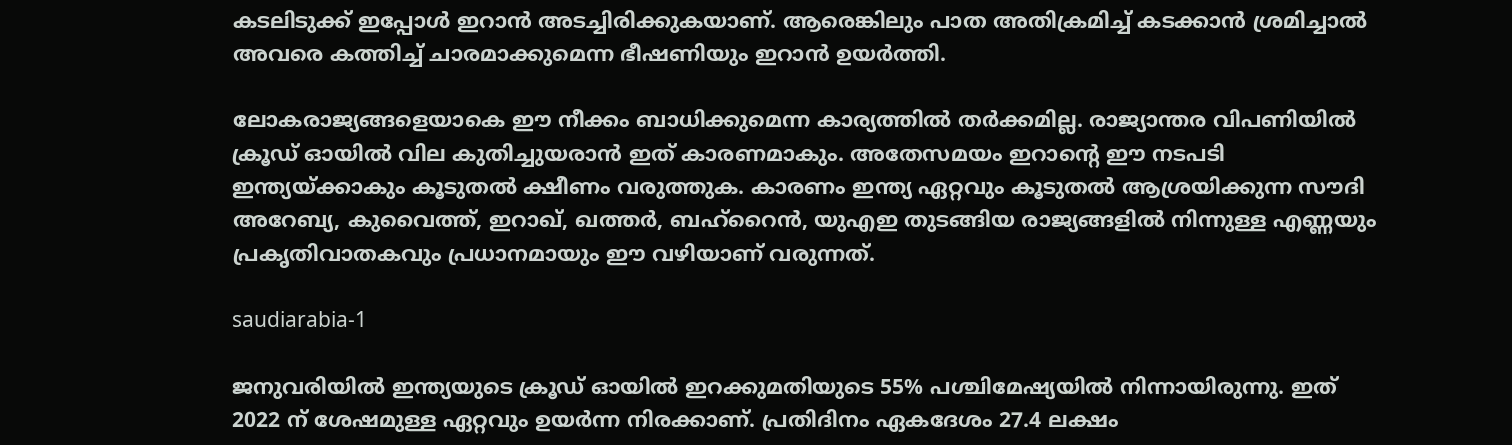കടലിടുക്ക് ഇപ്പോൾ ഇറാൻ അടച്ചിരിക്കുകയാണ്. ആരെങ്കിലും പാത അതിക്രമിച്ച് കടക്കാൻ ശ്രമിച്ചാൽ അവരെ കത്തിച്ച് ചാരമാക്കുമെന്ന ഭീഷണിയും ഇറാൻ ഉയർത്തി.

ലോകരാജ്യങ്ങളെയാകെ ഈ നീക്കം ബാധിക്കുമെന്ന കാര്യത്തിൽ തർക്കമില്ല. രാജ്യാന്തര വിപണിയിൽ ക്രൂഡ് ഓയിൽ വില കുതിച്ചുയരാൻ ഇത് കാരണമാകും. അതേസമയം ഇറാൻ്റെ ഈ നടപടി ഇന്ത്യയ്ക്കാകും കൂടുതൽ ക്ഷീണം വരുത്തുക. കാരണം ഇന്ത്യ ഏറ്റവും കൂടുതൽ ആശ്രയിക്കുന്ന സൗദി അറേബ്യ, കുവൈത്ത്, ഇറാഖ്, ഖത്തർ, ബഹ്‌റൈൻ, യുഎഇ തുടങ്ങിയ രാജ്യങ്ങളിൽ നിന്നുള്ള എണ്ണയും പ്രകൃതിവാതകവും പ്രധാനമായും ഈ വഴിയാണ് വരുന്നത്.

saudiarabia-1

ജനുവരിയിൽ ഇന്ത്യയുടെ ക്രൂഡ് ഓയിൽ ഇറക്കുമതിയുടെ 55% പശ്ചിമേഷ്യയിൽ നിന്നായിരുന്നു. ഇത് 2022 ന് ശേഷമുള്ള ഏറ്റവും ഉയർന്ന നിരക്കാണ്. പ്രതിദിനം ഏകദേശം 27.4 ലക്ഷം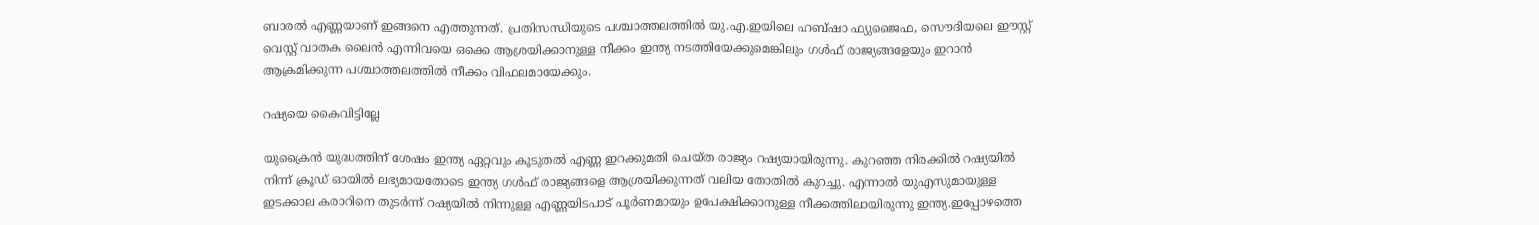ബാരൽ എണ്ണയാണ് ഇങ്ങനെ എത്തുന്നത്. പ്രതിസന്ധിയുടെ പശ്ചാത്തലത്തിൽ യു.എ.ഇയിലെ ഹബ്ഷാ ഫ്യുജൈഫ, സൌദിയലെ ഈസ്റ്റ് വെസ്റ്റ് വാതക ലൈൻ എന്നിവയെ ഒക്കെ ആശ്രയിക്കാനുള്ള നീക്കം ഇന്ത്യ നടത്തിയേക്കുമെങ്കിലും ഗൾഫ് രാജ്യങ്ങളേയും ഇറാൻ ആക്രമിക്കുന്ന പശ്ചാത്തലത്തിൽ നീക്കം വിഫലമായേക്കും.

റഷ്യയെ കൈവിട്ടില്ലേ

യുക്രൈൻ യുദ്ധത്തിന് ശേഷം ഇന്ത്യ ഏറ്റവും കൂടുതൽ എണ്ണ ഇറക്കുമതി ചെയ്ത രാജ്യം റഷ്യയായിരുന്നു. കുറഞ്ഞ നിരക്കിൽ റഷ്യയിൽ നിന്ന് ക്രൂഡ് ഓയിൽ ലഭ്യമായതോടെ ഇന്ത്യ ഗൾഫ് രാജ്യങ്ങളെ ആശ്രയിക്കുന്നത് വലിയ തോതിൽ കുറച്ചു. എന്നാൽ യുഎസുമായുള്ള ഇടക്കാല കരാറിനെ തുടർന്ന് റഷ്യയിൽ നിന്നുള്ള എണ്ണയിടപാട് പൂർണമായും ഉപേക്ഷിക്കാനുള്ള നീക്കത്തിലായിരുന്നു ഇന്ത്യ.ഇപ്പോഴത്തെ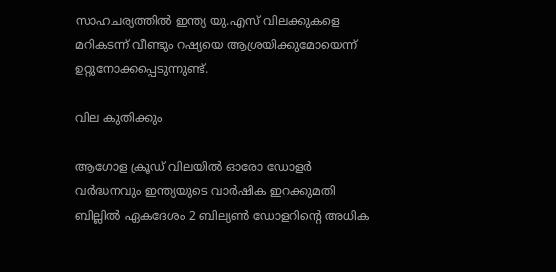സാഹചര്യത്തിൽ ഇന്ത്യ യു.എസ് വിലക്കുകളെ മറികടന്ന് വീണ്ടും റഷ്യയെ ആശ്രയിക്കുമോയെന്ന് ഉറ്റുനോക്കപ്പെടുന്നുണ്ട്.

വില കുതിക്കും

ആഗോള ക്രൂഡ് വിലയിൽ ഓരോ ഡോളർ വർദ്ധനവും ഇന്ത്യയുടെ വാർഷിക ഇറക്കുമതി ബില്ലിൽ ഏകദേശം 2 ബില്യൺ ഡോളറിന്റെ അധിക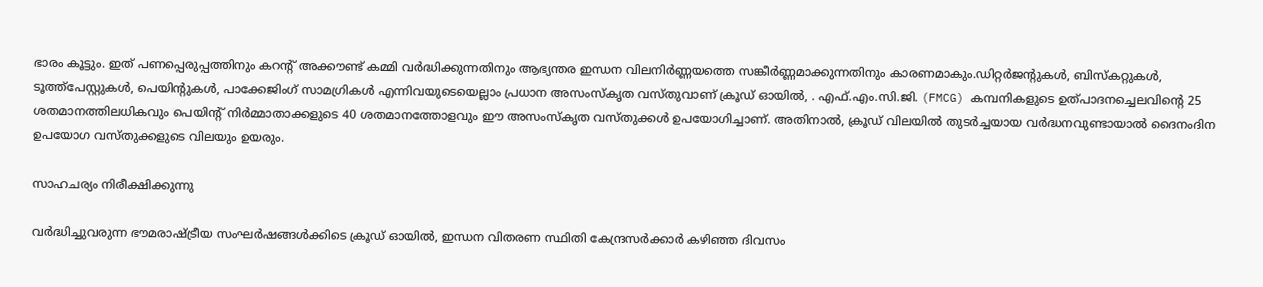ഭാരം കൂട്ടും. ഇത് പണപ്പെരുപ്പത്തിനും കറന്റ് അക്കൗണ്ട് കമ്മി വർദ്ധിക്കുന്നതിനും ആഭ്യന്തര ഇന്ധന വിലനിർണ്ണയത്തെ സങ്കീർണ്ണമാക്കുന്നതിനും കാരണമാകും.ഡിറ്റർജന്റുകൾ, ബിസ്കറ്റുകൾ, ടൂത്ത്പേസ്റ്റുകൾ, പെയിന്റുകൾ, പാക്കേജിംഗ് സാമഗ്രികൾ എന്നിവയുടെയെല്ലാം പ്രധാന അസംസ്കൃത വസ്തുവാണ് ക്രൂഡ് ഓയിൽ, . എഫ്.എം.സി.ജി. (FMCG) കമ്പനികളുടെ ഉത്പാദനച്ചെലവിന്റെ 25 ശതമാനത്തിലധികവും പെയിന്റ് നിർമ്മാതാക്കളുടെ 40 ശതമാനത്തോളവും ഈ അസംസ്കൃത വസ്തുക്കൾ ഉപയോഗിച്ചാണ്. അതിനാൽ, ക്രൂഡ് വിലയിൽ തുടർച്ചയായ വർദ്ധനവുണ്ടായാൽ ദൈനംദിന ഉപയോഗ വസ്തുക്കളുടെ വിലയും ഉയരും.

സാഹചര്യം നിരീക്ഷിക്കുന്നു

വർദ്ധിച്ചുവരുന്ന ഭൗമരാഷ്ട്രീയ സംഘർഷങ്ങൾക്കിടെ ക്രൂഡ് ഓയിൽ, ഇന്ധന വിതരണ സ്ഥിതി കേന്ദ്രസർക്കാർ കഴിഞ്ഞ ദിവസം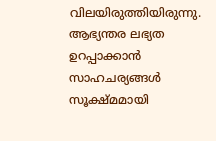വിലയിരുത്തിയിരുന്നു. ആഭ്യന്തര ലഭ്യത ഉറപ്പാക്കാൻ സാഹചര്യങ്ങൾ സൂക്ഷ്മമായി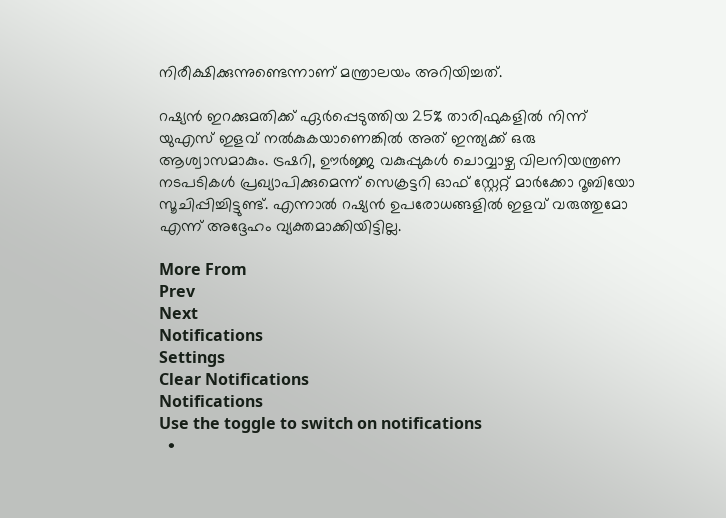നിരീക്ഷിക്കുന്നുണ്ടെന്നാണ് മന്ത്രാലയം അറിയിച്ചത്.

റഷ്യൻ ഇറക്കുമതിക്ക് ഏർപ്പെടുത്തിയ 25% താരിഫുകളിൽ നിന്ന് യുഎസ് ഇളവ് നൽകുകയാണെങ്കിൽ അത് ഇന്ത്യക്ക് ഒരു ആശ്വാസമാകും. ട്രഷറി, ഊർജ്ജ വകുപ്പുകൾ ചൊവ്വാഴ്ച വിലനിയന്ത്രണ നടപടികൾ പ്രഖ്യാപിക്കുമെന്ന് സെക്രട്ടറി ഓഫ് സ്റ്റേറ്റ് മാർക്കോ റൂബിയോ സൂചിപ്പിച്ചിട്ടുണ്ട്. എന്നാൽ റഷ്യൻ ഉപരോധങ്ങളിൽ ഇളവ് വരുത്തുമോ എന്ന് അദ്ദേഹം വ്യക്തമാക്കിയിട്ടില്ല.

More From
Prev
Next
Notifications
Settings
Clear Notifications
Notifications
Use the toggle to switch on notifications
  •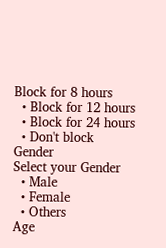Block for 8 hours
  • Block for 12 hours
  • Block for 24 hours
  • Don't block
Gender
Select your Gender
  • Male
  • Female
  • Others
Age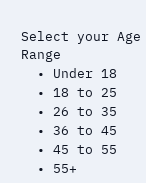Select your Age Range
  • Under 18
  • 18 to 25
  • 26 to 35
  • 36 to 45
  • 45 to 55
  • 55+